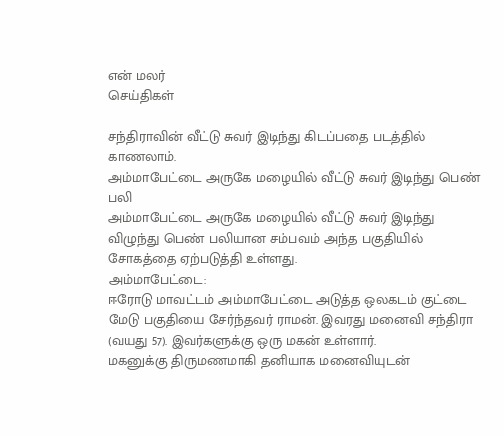என் மலர்
செய்திகள்

சந்திராவின் வீட்டு சுவர் இடிந்து கிடப்பதை படத்தில் காணலாம்.
அம்மாபேட்டை அருகே மழையில் வீட்டு சுவர் இடிந்து பெண் பலி
அம்மாபேட்டை அருகே மழையில் வீட்டு சுவர் இடிந்து விழுந்து பெண் பலியான சம்பவம் அந்த பகுதியில் சோகத்தை ஏற்படுத்தி உள்ளது.
அம்மாபேட்டை:
ஈரோடு மாவட்டம் அம்மாபேட்டை அடுத்த ஒலகடம் குட்டை மேடு பகுதியை சேர்ந்தவர் ராமன். இவரது மனைவி சந்திரா (வயது 57). இவர்களுக்கு ஒரு மகன் உள்ளார்.
மகனுக்கு திருமணமாகி தனியாக மனைவியுடன்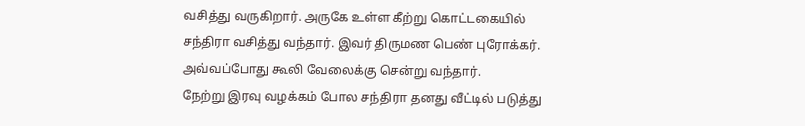வசித்து வருகிறார். அருகே உள்ள கீற்று கொட்டகையில் சந்திரா வசித்து வந்தார். இவர் திருமண பெண் புரோக்கர். அவ்வப்போது கூலி வேலைக்கு சென்று வந்தார்.
நேற்று இரவு வழக்கம் போல சந்திரா தனது வீட்டில் படுத்து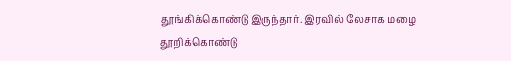தூங்கிக்கொண்டு இருந்தார். இரவில் லேசாக மழை தூறிக்கொண்டு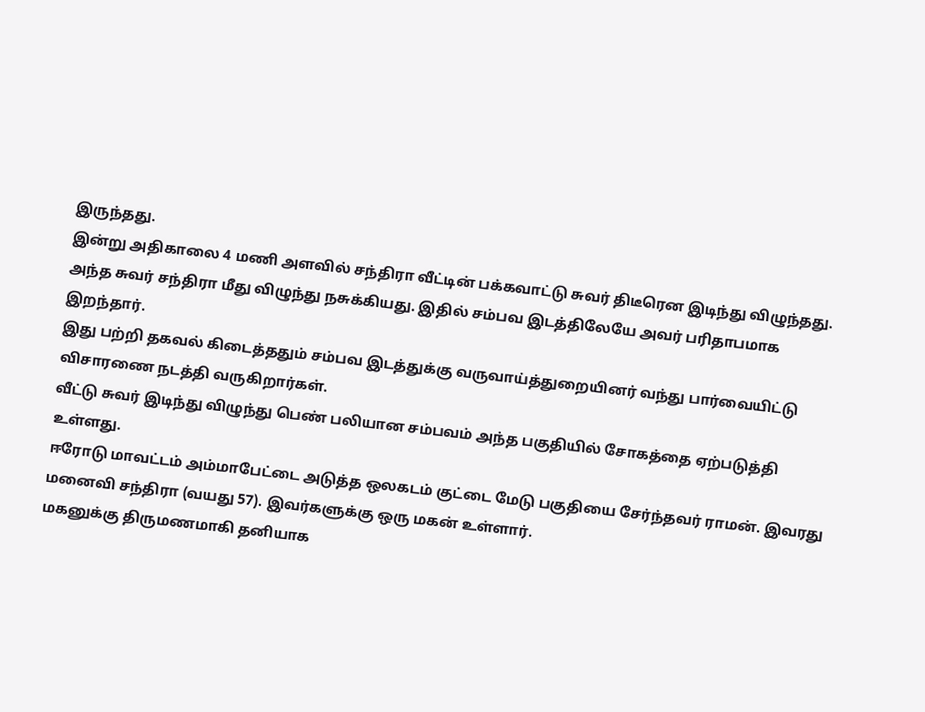இருந்தது.
இன்று அதிகாலை 4 மணி அளவில் சந்திரா வீட்டின் பக்கவாட்டு சுவர் திடீரென இடிந்து விழுந்தது.
அந்த சுவர் சந்திரா மீது விழுந்து நசுக்கியது. இதில் சம்பவ இடத்திலேயே அவர் பரிதாபமாக இறந்தார்.
இது பற்றி தகவல் கிடைத்ததும் சம்பவ இடத்துக்கு வருவாய்த்துறையினர் வந்து பார்வையிட்டு விசாரணை நடத்தி வருகிறார்கள்.
வீட்டு சுவர் இடிந்து விழுந்து பெண் பலியான சம்பவம் அந்த பகுதியில் சோகத்தை ஏற்படுத்தி உள்ளது.
ஈரோடு மாவட்டம் அம்மாபேட்டை அடுத்த ஒலகடம் குட்டை மேடு பகுதியை சேர்ந்தவர் ராமன். இவரது மனைவி சந்திரா (வயது 57). இவர்களுக்கு ஒரு மகன் உள்ளார்.
மகனுக்கு திருமணமாகி தனியாக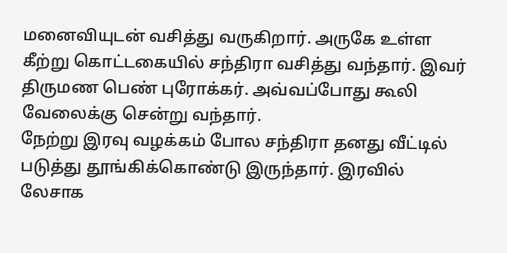மனைவியுடன் வசித்து வருகிறார். அருகே உள்ள கீற்று கொட்டகையில் சந்திரா வசித்து வந்தார். இவர் திருமண பெண் புரோக்கர். அவ்வப்போது கூலி வேலைக்கு சென்று வந்தார்.
நேற்று இரவு வழக்கம் போல சந்திரா தனது வீட்டில் படுத்து தூங்கிக்கொண்டு இருந்தார். இரவில் லேசாக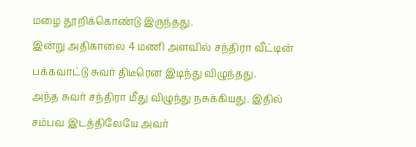மழை தூறிக்கொண்டு இருந்தது.
இன்று அதிகாலை 4 மணி அளவில் சந்திரா வீட்டின் பக்கவாட்டு சுவர் திடீரென இடிந்து விழுந்தது.
அந்த சுவர் சந்திரா மீது விழுந்து நசுக்கியது. இதில் சம்பவ இடத்திலேயே அவர்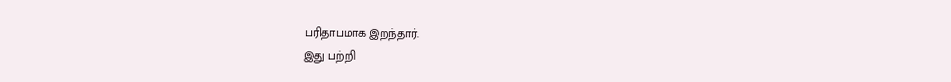பரிதாபமாக இறந்தார்.
இது பற்றி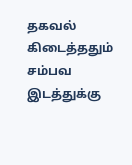தகவல் கிடைத்ததும் சம்பவ இடத்துக்கு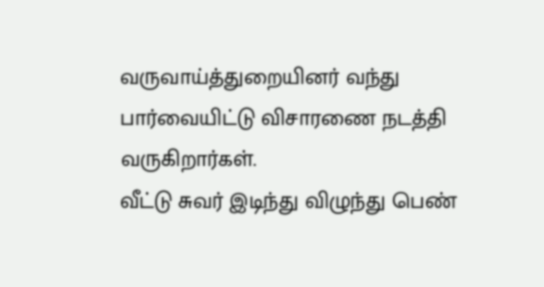வருவாய்த்துறையினர் வந்து பார்வையிட்டு விசாரணை நடத்தி வருகிறார்கள்.
வீட்டு சுவர் இடிந்து விழுந்து பெண்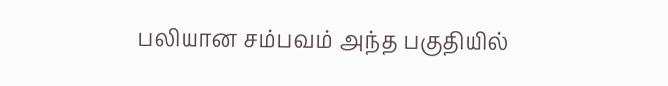பலியான சம்பவம் அந்த பகுதியில்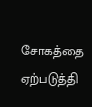சோகத்தை ஏற்படுத்தி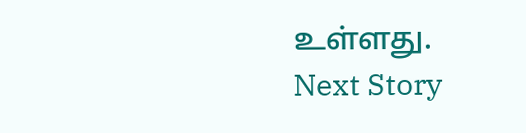உள்ளது.
Next Story